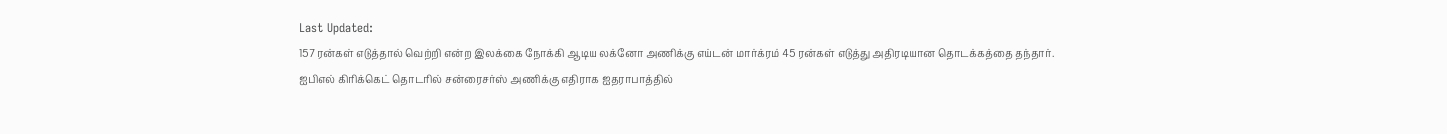Last Updated:
157 ரன்கள் எடுத்தால் வெற்றி என்ற இலக்கை நோக்கி ஆடிய லக்னோ அணிக்கு எய்டன் மார்க்ரம் 45 ரன்கள் எடுத்து அதிரடியான தொடக்கத்தை தந்தார்.
ஐபிஎல் கிரிக்கெட் தொடரில் சன்ரைசர்ஸ் அணிக்கு எதிராக ஐதராபாத்தில்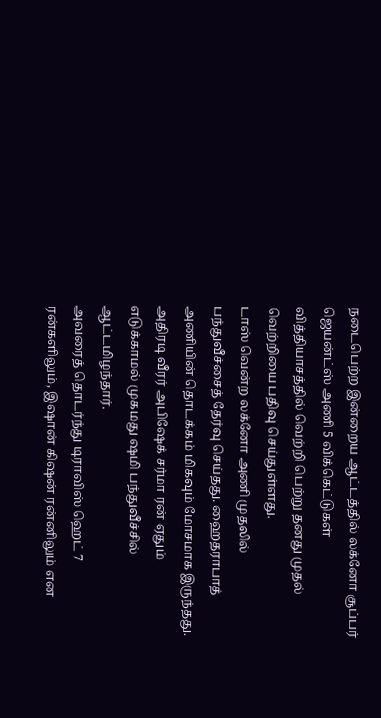நடைபெற்ற இன்றைய ஆட்டத்தில் லக்னோ சூப்பர் ஜெயன்ட்ஸ் அணி 5 விக்கெட்டுகள் வித்தியாசத்தில் வெற்றி பெற்று தனது முதல் வெற்றியை பதிவு செய்துள்ளது.
டாஸ் வென்ற லக்னோ அணி முதலில் பந்துவீச்சைத் தேர்வு செய்தது. ஹைதராபாத் அணியின் தொடக்கம் மிகவும் மோசமாக இருந்தது. அதிரடி வீரர் அபிஷேக் சர்மா ரன் ஏதும் எடுக்காமல் முகமது ஷமி பந்துவீச்சில் ஆட்டமிழந்தார்.
அவரைத் தொடர்ந்து டிராவிஸ் ஹெட் 7 ரன்களிலும், இஷான் கிஷன் ரன்னிலும் என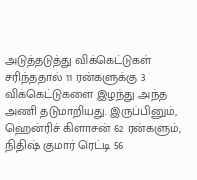அடுத்தடுத்து விக்கெட்டுகள் சரிந்ததால் 11 ரன்களுக்கு 3 விக்கெட்டுகளை இழந்து அந்த அணி தடுமாறியது. இருப்பினும், ஹென்ரிச் கிளாசன் 62 ரன்களும், நிதிஷ் குமார் ரெட்டி 56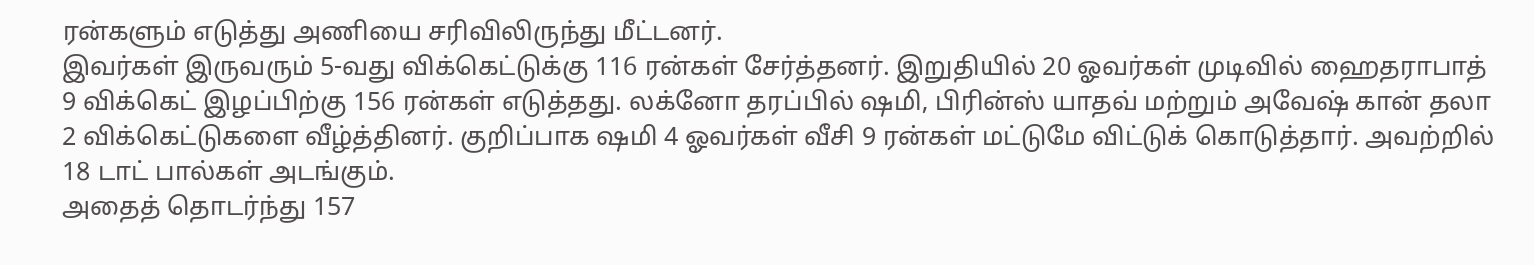ரன்களும் எடுத்து அணியை சரிவிலிருந்து மீட்டனர்.
இவர்கள் இருவரும் 5-வது விக்கெட்டுக்கு 116 ரன்கள் சேர்த்தனர். இறுதியில் 20 ஓவர்கள் முடிவில் ஹைதராபாத் 9 விக்கெட் இழப்பிற்கு 156 ரன்கள் எடுத்தது. லக்னோ தரப்பில் ஷமி, பிரின்ஸ் யாதவ் மற்றும் அவேஷ் கான் தலா 2 விக்கெட்டுகளை வீழ்த்தினர். குறிப்பாக ஷமி 4 ஓவர்கள் வீசி 9 ரன்கள் மட்டுமே விட்டுக் கொடுத்தார். அவற்றில் 18 டாட் பால்கள் அடங்கும்.
அதைத் தொடர்ந்து 157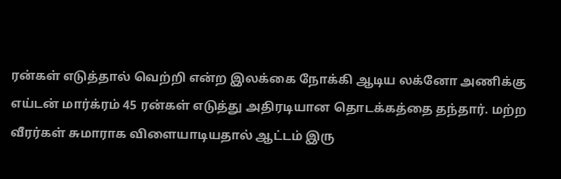ரன்கள் எடுத்தால் வெற்றி என்ற இலக்கை நோக்கி ஆடிய லக்னோ அணிக்கு எய்டன் மார்க்ரம் 45 ரன்கள் எடுத்து அதிரடியான தொடக்கத்தை தந்தார். மற்ற வீரர்கள் சுமாராக விளையாடியதால் ஆட்டம் இரு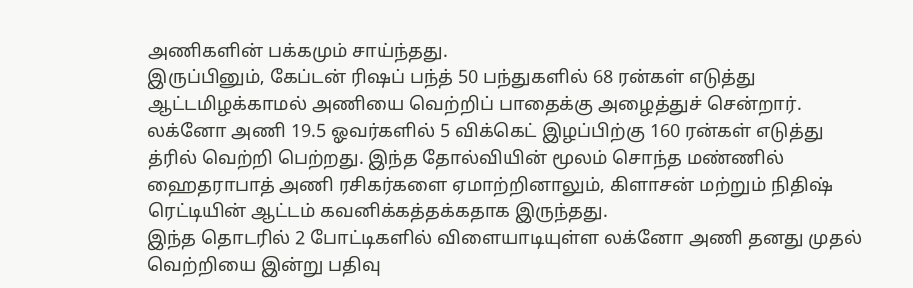அணிகளின் பக்கமும் சாய்ந்தது.
இருப்பினும், கேப்டன் ரிஷப் பந்த் 50 பந்துகளில் 68 ரன்கள் எடுத்து ஆட்டமிழக்காமல் அணியை வெற்றிப் பாதைக்கு அழைத்துச் சென்றார். லக்னோ அணி 19.5 ஓவர்களில் 5 விக்கெட் இழப்பிற்கு 160 ரன்கள் எடுத்து த்ரில் வெற்றி பெற்றது. இந்த தோல்வியின் மூலம் சொந்த மண்ணில் ஹைதராபாத் அணி ரசிகர்களை ஏமாற்றினாலும், கிளாசன் மற்றும் நிதிஷ் ரெட்டியின் ஆட்டம் கவனிக்கத்தக்கதாக இருந்தது.
இந்த தொடரில் 2 போட்டிகளில் விளையாடியுள்ள லக்னோ அணி தனது முதல் வெற்றியை இன்று பதிவு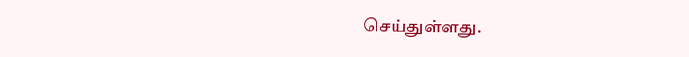செய்துள்ளது.